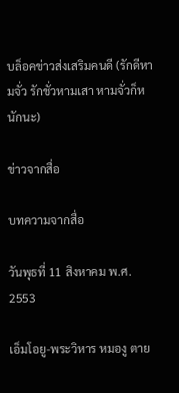บล็อคข่าวส่งเสริมคนดี (รักดีหามจั่ว รักชั่วหามเสา หามจั่วก็หนักนะ)

ข่าวจากสื่อ

บทความจากสื่อ

วันพุธที่ 11 สิงหาคม พ.ศ. 2553

เอ็มโอยู-พระวิหาร หมองู ตาย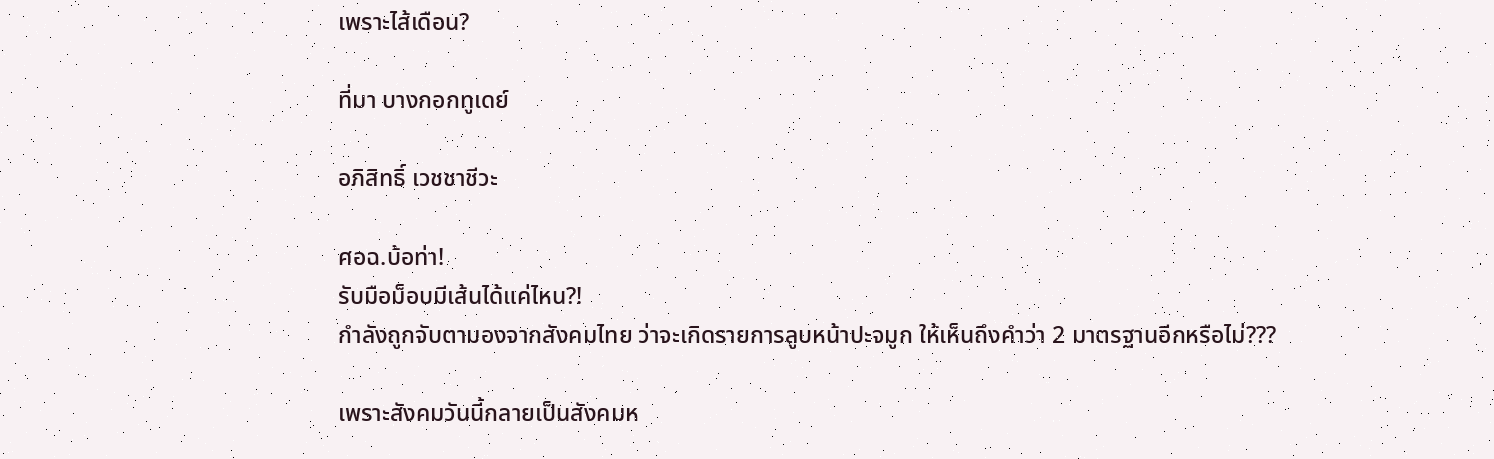เพราะไส้เดือน?

ที่มา บางกอกทูเดย์

อภิสิทธิ์ เวชชาชีวะ

ศอฉ.บ้อท่า!
รับมือม็อบมีเส้นได้แค่ไหน?!
กำลังถูกจับตามองจากสังคมไทย ว่าจะเกิดรายการลูบหน้าปะจมูก ให้เห็นถึงคำว่า 2 มาตรฐานอีกหรือไม่???

เพราะสังคมวันนี้กลายเป็นสังคมห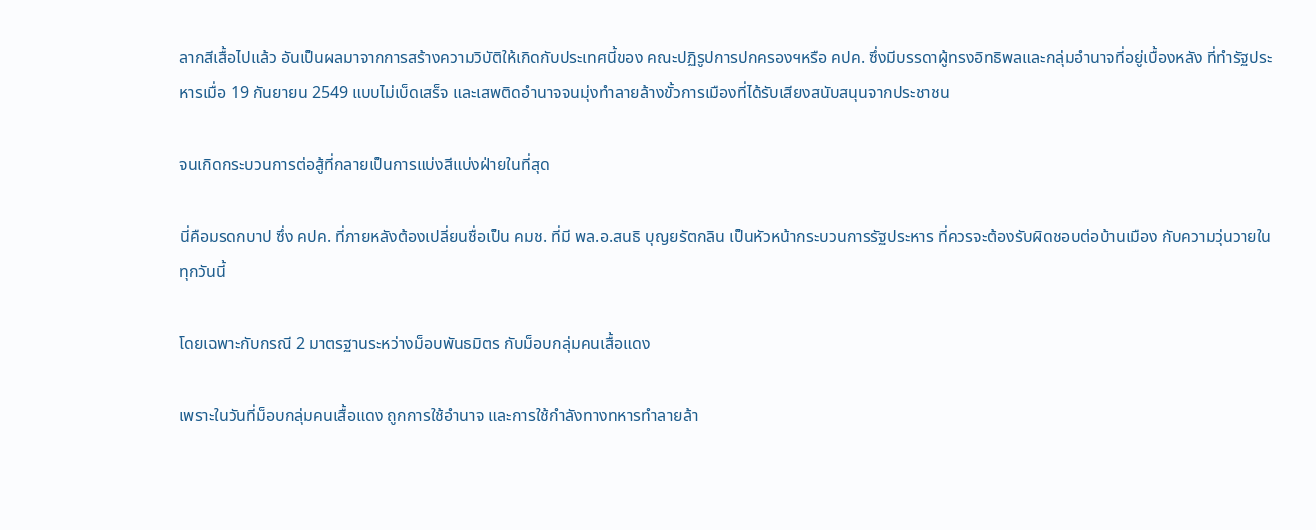ลากสีเสื้อไปแล้ว อันเป็นผลมาจากการสร้างความวิบัติให้เกิดกับประเทศนี้ของ คณะปฏิรูปการปกครองฯหรือ คปค. ซึ่งมีบรรดาผู้ทรงอิทธิพลและกลุ่มอำนาจที่อยู่เบื้องหลัง ที่ทำรัฐประหารเมื่อ 19 กันยายน 2549 แบบไม่เบ็ดเสร็จ และเสพติดอำนาจจนมุ่งทำลายล้างขั้วการเมืองที่ได้รับเสียงสนับสนุนจากประชาชน

จนเกิดกระบวนการต่อสู้ที่กลายเป็นการแบ่งสีแบ่งฝ่ายในที่สุด

นี่คือมรดกบาป ซึ่ง คปค. ที่ภายหลังต้องเปลี่ยนชื่อเป็น คมช. ที่มี พล.อ.สนธิ บุญยรัตกลิน เป็นหัวหน้ากระบวนการรัฐประหาร ที่ควรจะต้องรับผิดชอบต่อบ้านเมือง กับความวุ่นวายในทุกวันนี้

โดยเฉพาะกับกรณี 2 มาตรฐานระหว่างม็อบพันธมิตร กับม็อบกลุ่มคนเสื้อแดง

เพราะในวันที่ม็อบกลุ่มคนเสื้อแดง ถูกการใช้อำนาจ และการใช้กำลังทางทหารทำลายล้า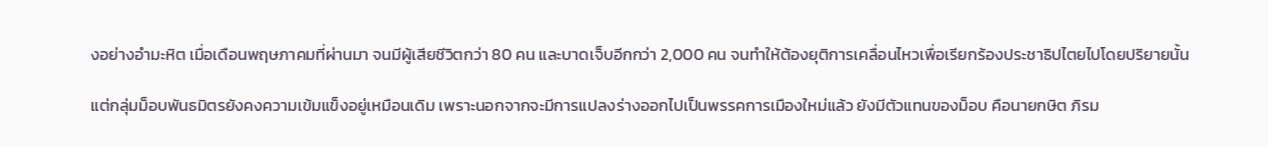งอย่างอำมะหิต เมื่อเดือนพฤษภาคมที่ผ่านมา จนมีผู้เสียชีวิตกว่า 80 คน และบาดเจ็บอีกกว่า 2,000 คน จนทำให้ต้องยุติการเคลื่อนไหวเพื่อเรียกร้องประชาธิปไตยไปโดยปริยายนั้น

แต่กลุ่มม็อบพันธมิตรยังคงความเข้มแข็งอยู่เหมือนเดิม เพราะนอกจากจะมีการแปลงร่างออกไปเป็นพรรคการเมืองใหม่แล้ว ยังมีตัวแทนของม็อบ คือนายกษิต ภิรม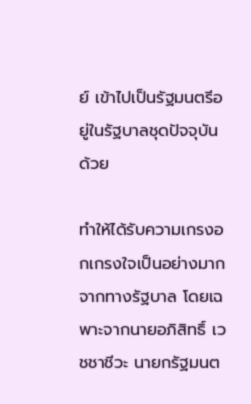ย์ เข้าไปเป็นรัฐมนตรีอยู่ในรัฐบาลชุดปัจจุบันด้วย

ทำให้ได้รับความเกรงอกเกรงใจเป็นอย่างมาก จากทางรัฐบาล โดยเฉพาะจากนายอภิสิทธิ์ เวชชาชีวะ นายกรัฐมนต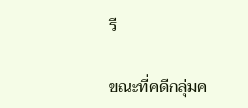รี

ขณะที่คดีกลุ่มค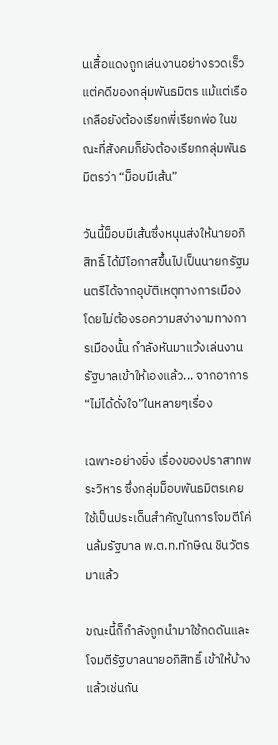นเสื้อแดงถูกเล่นงานอย่างรวดเร็ว แต่คดีของกลุ่มพันธมิตร แม้แต่เรือเกลือยังต้องเรียกพี่เรียกพ่อ ในขณะที่สังคมก็ยังต้องเรียกกลุ่มพันธมิตรว่า “ม็อบมีเส้น”

วันนี้ม็อบมีเส้นซึ่งหนุนส่งให้นายอภิสิทธิ์ ได้มีโอกาสขึ้นไปเป็นนายกรัฐมนตรีได้จากอุบัติเหตุทางการเมือง โดยไม่ต้องรอความสง่างามทางการเมืองนั้น กำลังหันมาแว้งเล่นงานรัฐบาลเข้าให้เองแล้ว... จากอาการ “ไม่ได้ดั่งใจ”ในหลายๆเรื่อง

เฉพาะอย่างยิ่ง เรื่องของปราสาทพระวิหาร ซึ่งกลุ่มม็อบพันธมิตรเคยใช้เป็นประเด็นสำคัญในการโจมตีโค่นล้มรัฐบาล พ.ต.ท.ทักษิณ ชินวัตร มาแล้ว

ขณะนี้ก็กำลังถูกนำมาใช้กดดันและโจมตีรัฐบาลนายอภิสิทธิ์ เข้าให้บ้างแล้วเช่นกัน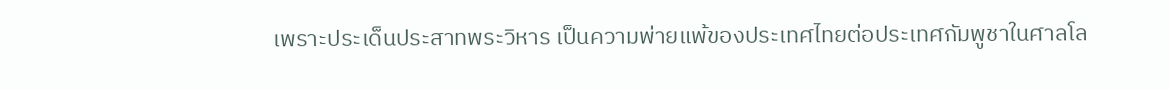เพราะประเด็นประสาทพระวิหาร เป็นความพ่ายแพ้ของประเทศไทยต่อประเทศกัมพูชาในศาลโล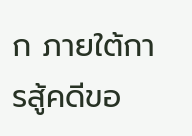ก ภายใต้การสู้คดีขอ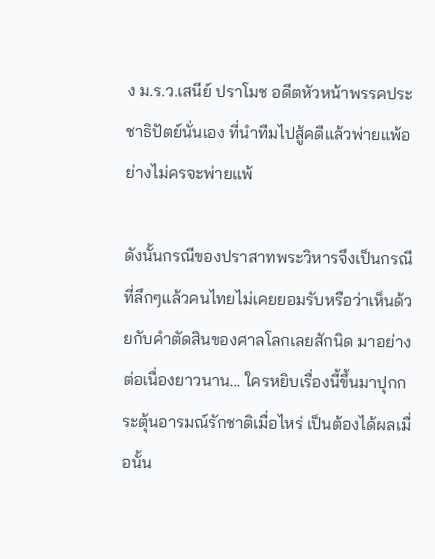ง ม.ร.ว.เสนีย์ ปราโมช อดีตหัวหน้าพรรคประชาธิปัตย์นั่นเอง ที่นำทีมไปสู้คดีแล้วพ่ายแพ้อย่างไม่ครจะพ่ายแพ้

ดังนั้นกรณีของปราสาทพระวิหารจึงเป็นกรณีที่ลึกๆแล้วคนไทยไม่เคยยอมรับหรือว่าเห็นด้วยกับคำตัดสินของศาลโลกเลยสักนิด มาอย่างต่อเนื่องยาวนาน... ใครหยิบเรื่องนี้ขึ้นมาปุกกระตุ้นอารมณ์รักชาติเมื่อไหร่ เป็นต้องได้ผลเมื่อนั้น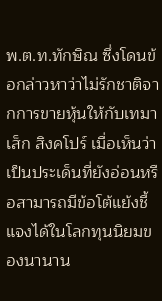พ.ต.ท.ทักษิณ ซึ่งโดนข้อกล่าวหาว่าไม่รักชาติจากการขายหุ้นให้กับเทมาเส็ก สิงคโปร์ เมื่อเห็นว่าเป็นประเด็นที่ยังอ่อนหรือสามารถมีข้อโต้แย้งชี้แจงได้ในโลกทุนนิยมของนานาน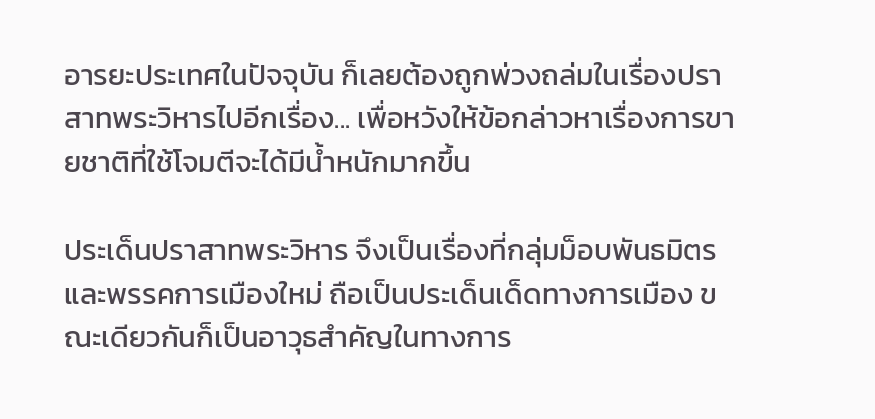อารยะประเทศในปัจจุบัน ก็เลยต้องถูกพ่วงถล่มในเรื่องปราสาทพระวิหารไปอีกเรื่อง... เพื่อหวังให้ข้อกล่าวหาเรื่องการขายชาติที่ใช้โจมตีจะได้มีน้ำหนักมากขึ้น

ประเด็นปราสาทพระวิหาร จึงเป็นเรื่องที่กลุ่มม็อบพันธมิตร และพรรคการเมืองใหม่ ถือเป็นประเด็นเด็ดทางการเมือง ขณะเดียวกันก็เป็นอาวุธสำคัญในทางการ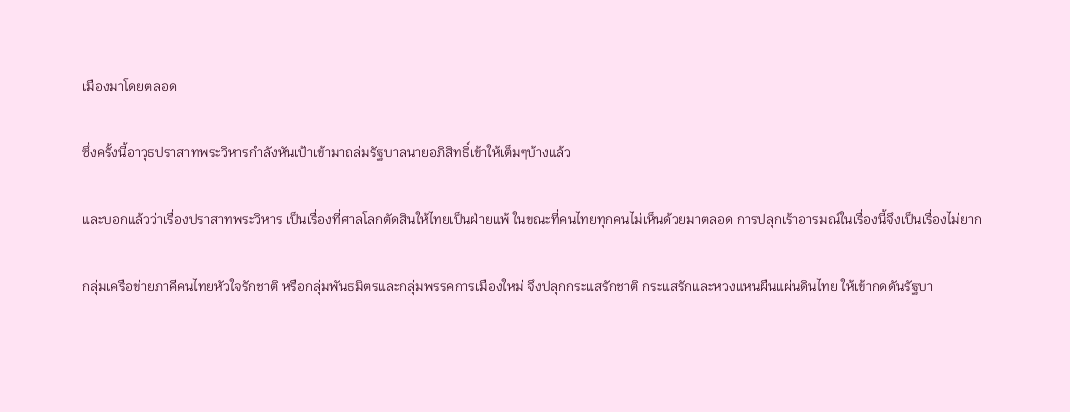เมืองมาโดยตลอด

ซึ่งครั้งนี้อาวุธปราสาทพระวิหารกำลังหันเป้าเข้ามาถล่มรัฐบาลนายอภิสิทธิ์เข้าให้เต็มๆบ้างแล้ว

และบอกแล้วว่าเรื่องปราสาทพระวิหาร เป็นเรื่องที่ศาลโลกตัดสินให้ไทยเป็นฝ่ายแพ้ ในขณะที่คนไทยทุกคนไม่เห็นด้วยมาตลอด การปลุกเร้าอารมณ์ในเรื่องนี้จึงเป็นเรื่องไม่ยาก

กลุ่มเครือข่ายภาคีคนไทยหัวใจรักชาติ หรือกลุ่มพันธมิตรและกลุ่มพรรคการเมืองใหม่ จึงปลุกกระแสรักชาติ กระแสรักและหวงแหนผืนแผ่นดินไทย ให้เข้ากดดันรัฐบา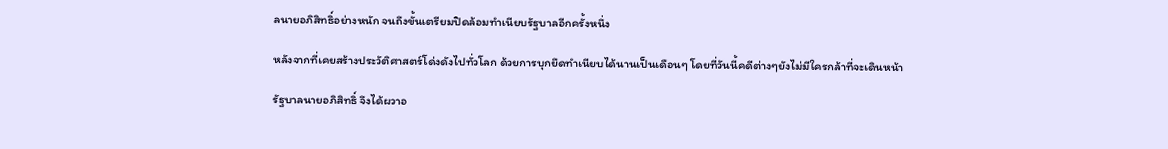ลนายอภิสิทธิ์อย่างหนัก จนถึงขั้นเตรียมปิดล้อมทำเนียบรัฐบาลอีกครั้งหนึ่ง

หลังจากที่เคยสร้างประวัติศาสตร์โด่งดังไปทั่วโลก ด้วยการบุกยึดทำเนียบได้นานเป็นเดือนๆ โดยที่วันนี้คดีต่างๆยังไม่มีใครกล้าที่จะเดินหน้า

รัฐบาลนายอภิสิทธิ์ จึงได้ผวาอ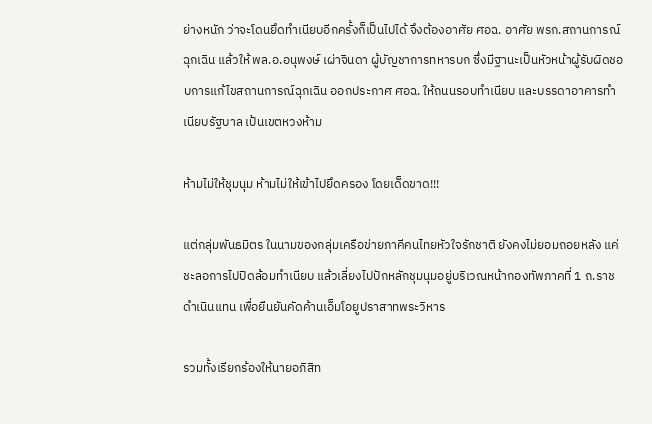ย่างหนัก ว่าจะโดนยึดทำเนียบอีกครั้งก็เป็นไปได้ จึงต้องอาศัย ศอฉ. อาศัย พรก.สถานการณ์ฉุกเฉิน แล้วให้ พล.อ.อนุพงษ์ เผ่าจินดา ผู้บัญชาการทหารบก ซึ่งมีฐานะเป็นหัวหน้าผู้รับผิดชอบการแก้ไขสถานการณ์ฉุกเฉิน ออกประกาศ ศอฉ. ให้ถนนรอบทำเนียบ และบรรดาอาคารทำเนียบรัฐบาล เป้นเขตหวงห้าม

ห้ามไม่ให้ชุมนุม ห้ามไม่ให้เข้าไปยึดครอง โดยเด็ดขาด!!!

แต่กลุ่มพันธมิตร ในนามของกลุ่มเครือข่ายภาคีคนไทยหัวใจรักชาติ ยังคงไม่ยอมถอยหลัง แค่ชะลอการไปปิดล้อมทำเนียบ แล้วเลี่ยงไปปักหลักชุมนุมอยู่บริเวณหน้ากองทัพภาคที่ 1 ถ.ราชดำเนินแทน เพื่อยืนยันคัดค้านเอ็มโอยูปราสาทพระวิหาร

รวมทั้งเรียกร้องให้นายอภิสิท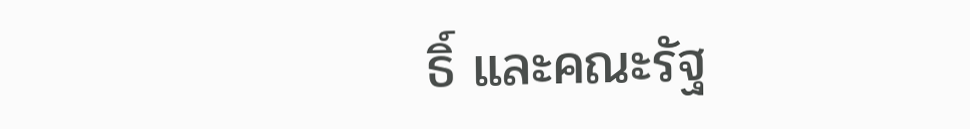ธิ์ และคณะรัฐ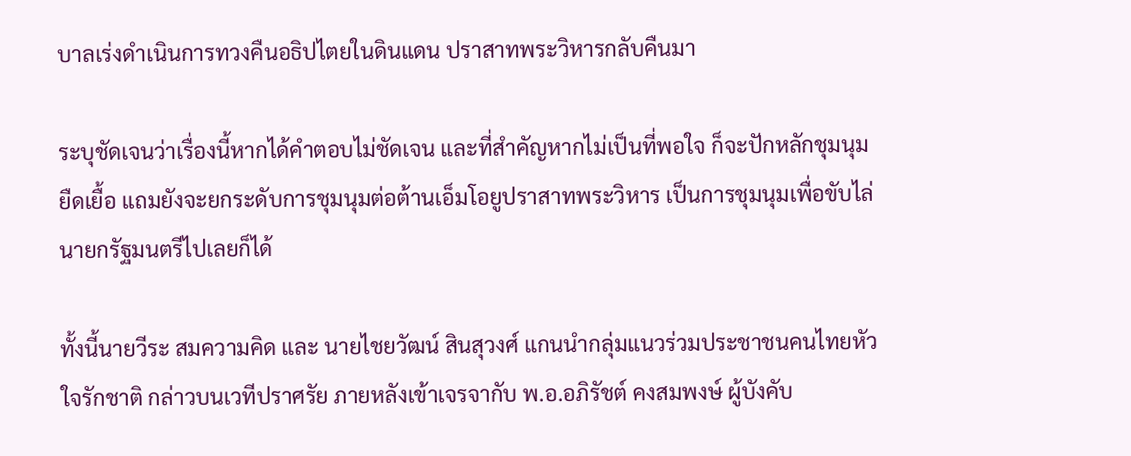บาลเร่งดำเนินการทวงคืนอธิปไตยในดินแดน ปราสาทพระวิหารกลับคืนมา

ระบุชัดเจนว่าเรื่องนี้หากได้คำตอบไม่ชัดเจน และที่สำคัญหากไม่เป็นที่พอใจ ก็จะปักหลักชุมนุมยืดเยื้อ แถมยังจะยกระดับการชุมนุมต่อต้านเอ็มโอยูปราสาทพระวิหาร เป็นการชุมนุมเพื่อขับไล่นายกรัฐมนตรีไปเลยก็ได้

ทั้งนี้นายวีระ สมความคิด และ นายไชยวัฒน์ สินสุวงศ์ แกนนำกลุ่มแนวร่วมประชาชนคนไทยหัวใจรักชาติ กล่าวบนเวทีปราศรัย ภายหลังเข้าเจรจากับ พ.อ.อภิรัชต์ คงสมพงษ์ ผู้บังคับ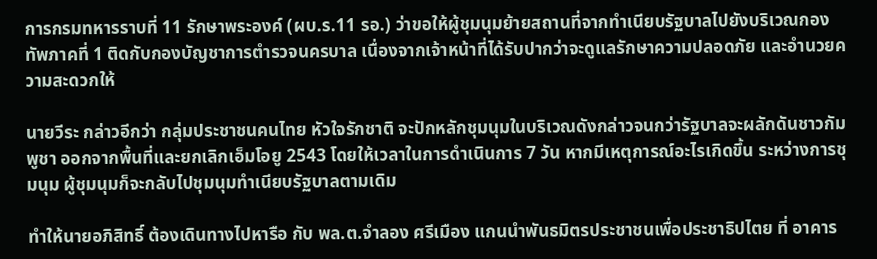การกรมทหารราบที่ 11 รักษาพระองค์ (ผบ.ร.11 รอ.) ว่าขอให้ผู้ชุมนุมย้ายสถานที่จากทำเนียบรัฐบาลไปยังบริเวณกองทัพภาคที่ 1 ติดกับกองบัญชาการตำรวจนครบาล เนื่องจากเจ้าหน้าที่ได้รับปากว่าจะดูแลรักษาความปลอดภัย และอำนวยความสะดวกให้

นายวีระ กล่าวอีกว่า กลุ่มประชาชนคนไทย หัวใจรักชาติ จะปักหลักชุมนุมในบริเวณดังกล่าวจนกว่ารัฐบาลจะผลักดันชาวกัมพูชา ออกจากพื้นที่และยกเลิกเอ็มโอยู 2543 โดยให้เวลาในการดำเนินการ 7 วัน หากมีเหตุการณ์อะไรเกิดขึ้น ระหว่างการชุมนุม ผู้ชุมนุมก็จะกลับไปชุมนุมทำเนียบรัฐบาลตามเดิม

ทำให้นายอภิสิทธิ์ ต้องเดินทางไปหารือ กับ พล.ต.จำลอง ศรีเมือง แกนนำพันธมิตรประชาชนเพื่อประชาธิปไตย ที่ อาคาร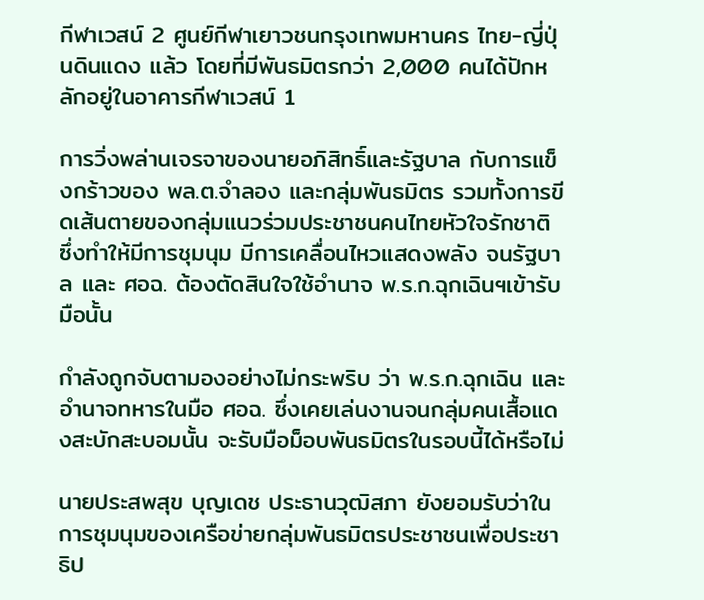กีฬาเวสน์ 2 ศูนย์กีฬาเยาวชนกรุงเทพมหานคร ไทย-ญี่ปุ่นดินแดง แล้ว โดยที่มีพันธมิตรกว่า 2,000 คนได้ปักหลักอยู่ในอาคารกีฬาเวสน์ 1

การวิ่งพล่านเจรจาของนายอภิสิทธิ์และรัฐบาล กับการแข็งกร้าวของ พล.ต.จำลอง และกลุ่มพันธมิตร รวมทั้งการขีดเส้นตายของกลุ่มแนวร่วมประชาชนคนไทยหัวใจรักชาติ ซึ่งทำให้มีการชุมนุม มีการเคลื่อนไหวแสดงพลัง จนรัฐบาล และ ศอฉ. ต้องตัดสินใจใช้อำนาจ พ.ร.ก.ฉุกเฉินฯเข้ารับมือนั้น

กำลังถูกจับตามองอย่างไม่กระพริบ ว่า พ.ร.ก.ฉุกเฉิน และอำนาจทหารในมือ ศอฉ. ซึ่งเคยเล่นงานจนกลุ่มคนเสื้อแดงสะบักสะบอมนั้น จะรับมือม็อบพันธมิตรในรอบนี้ได้หรือไม่

นายประสพสุข บุญเดช ประธานวุฒิสภา ยังยอมรับว่าในการชุมนุมของเครือข่ายกลุ่มพันธมิตรประชาชนเพื่อประชาธิป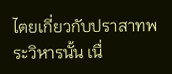ไตยเกี่ยวกับปราสาทพระวิหารนั้น เนื่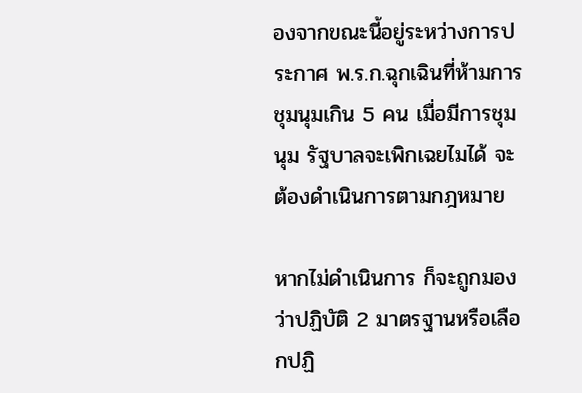องจากขณะนี้อยู่ระหว่างการประกาศ พ.ร.ก.ฉุกเฉินที่ห้ามการชุมนุมเกิน 5 คน เมื่อมีการชุมนุม รัฐบาลจะเพิกเฉยไมได้ จะต้องดำเนินการตามกฎหมาย

หากไม่ดำเนินการ ก็จะถูกมองว่าปฏิบัติ 2 มาตรฐานหรือเลือกปฏิ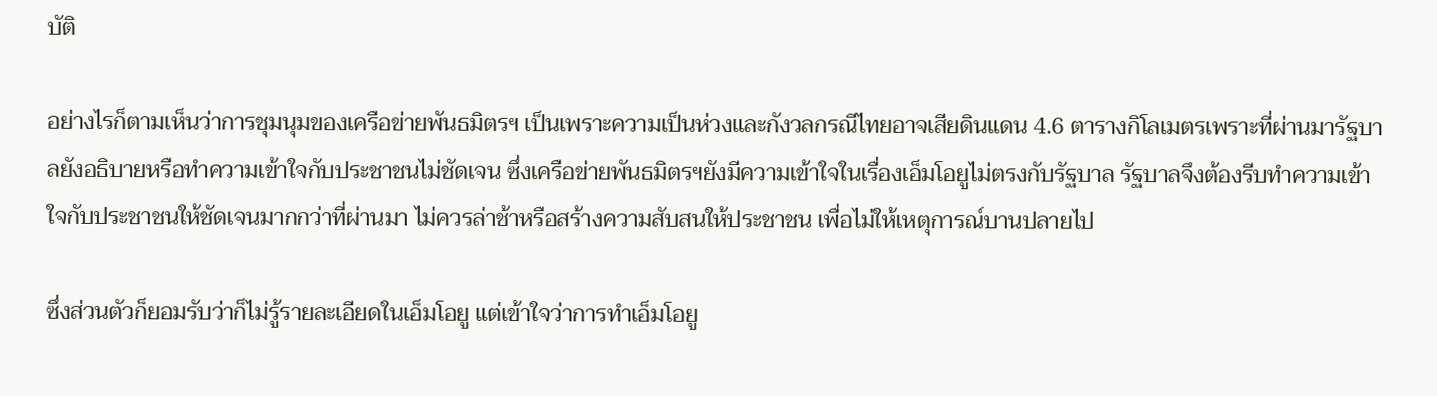บัติ

อย่างไรก็ตามเห็นว่าการชุมนุมของเครือข่ายพันธมิตรฯ เป็นเพราะความเป็นห่วงและกังวลกรณีไทยอาจเสียดินแดน 4.6 ตารางกิโลเมตรเพราะที่ผ่านมารัฐบาลยังอธิบายหรือทำความเข้าใจกับประชาชนไม่ชัดเจน ซึ่งเครือข่ายพันธมิตรฯยังมีความเข้าใจในเรื่องเอ็มโอยูไม่ตรงกับรัฐบาล รัฐบาลจึงต้องรีบทำความเข้าใจกับประชาชนให้ชัดเจนมากกว่าที่ผ่านมา ไม่ควรล่าช้าหรือสร้างความสับสนให้ประชาชน เพื่อไม่ให้เหตุการณ์บานปลายไป

ซึ่งส่วนตัวก็ยอมรับว่าก็ไม่รู้รายละเอียดในเอ็มโอยู แต่เข้าใจว่าการทำเอ็มโอยู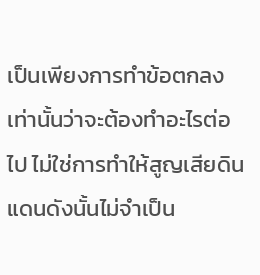เป็นเพียงการทำข้อตกลงเท่านั้นว่าจะต้องทำอะไรต่อไป ไม่ใช่การทำให้สูญเสียดินแดนดังนั้นไม่จำเป็น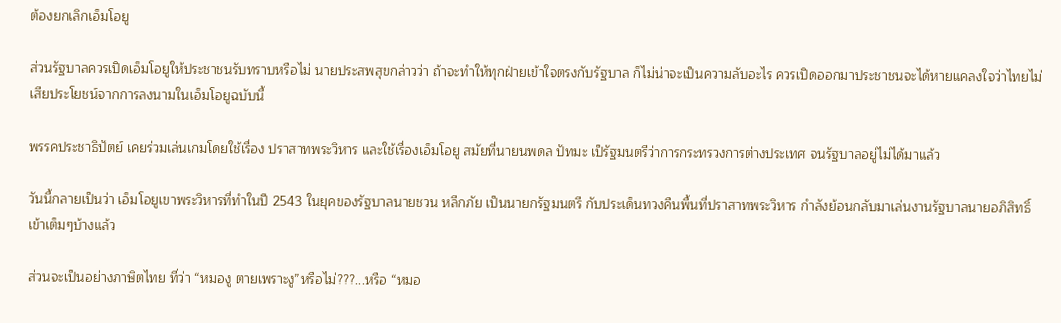ต้องยกเลิกเอ็มโอยู

ส่วนรัฐบาลควรเปิดเอ็มโอยูให้ประชาชนรับทราบหรือไม่ นายประสพสุขกล่าวว่า ถ้าจะทำให้ทุกฝ่ายเข้าใจตรงกับรัฐบาล ก็ไม่น่าจะเป็นความลับอะไร ควรเปิดออกมาประชาชนจะได้หายแคลงใจว่าไทยไม่เสียประโยชน์จากการลงนามในเอ็มโอยูฉบับนี้

พรรคประชาธิปัตย์ เคยร่วมเล่นเกมโดยใช้เรื่อง ปราสาทพระวิหาร และใช้เรื่องเอ็มโอยู สมัยที่นายนพดล ปัทมะ เป็รัฐมนตรีว่าการกระทรวงการต่างประเทศ จนรัฐบาลอยู่ไม่ได้มาแล้ว

วันนี้กลายเป็นว่า เอ็มโอยูเขาพระวิหารที่ทำในปี 2543 ในยุคของรัฐบาลนายชวน หลีกภัย เป็นนายกรัฐมนตรี กับประเด็นทวงคืนพื้นที่ปราสาทพระวิหาร กำลังย้อนกลับมาเล่นงานรัฐบาลนายอภิสิทธิ์ เข้าเต็มๆบ้างแล้ว

ส่วนจะเป็นอย่างภาษิตไทย ที่ว่า “หมองู ตายเพราะงู”หรือไม่???...หรือ “หมอ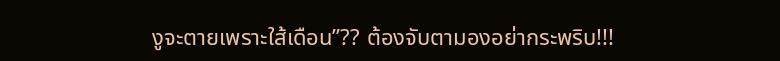งูจะตายเพราะใส้เดือน”?? ต้องจับตามองอย่ากระพริบ!!!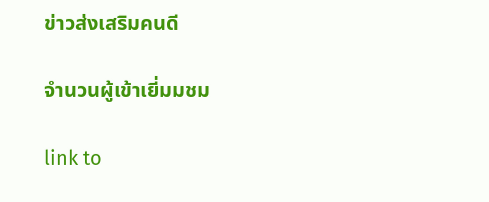ข่าวส่งเสริมคนดี

จำนวนผู้เข้าเยี่มมชม

link to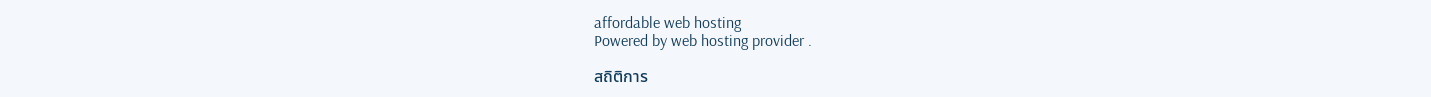affordable web hosting
Powered by web hosting provider .

สถิติการ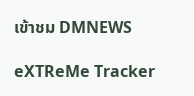เข้าชม DMNEWS

eXTReMe Tracker